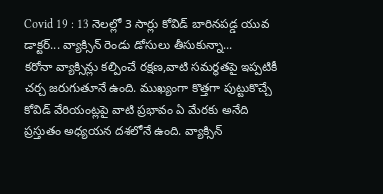Covid 19 : 13 నెలల్లో 3 సార్లు కోవిడ్ బారినపడ్డ యువ డాక్టర్... వ్యాక్సిన్ రెండు డోసులు తీసుకున్నా...
కరోనా వ్యాక్సిన్లు కల్పించే రక్షణ,వాటి సమర్థతపై ఇప్పటికీ చర్చ జరుగుతూనే ఉంది. ముఖ్యంగా కొత్తగా పుట్టుకొచ్చే కోవిడ్ వేరియంట్లపై వాటి ప్రభావం ఏ మేరకు అనేది ప్రస్తుతం అధ్యయన దశలోనే ఉంది. వ్యాక్సిన్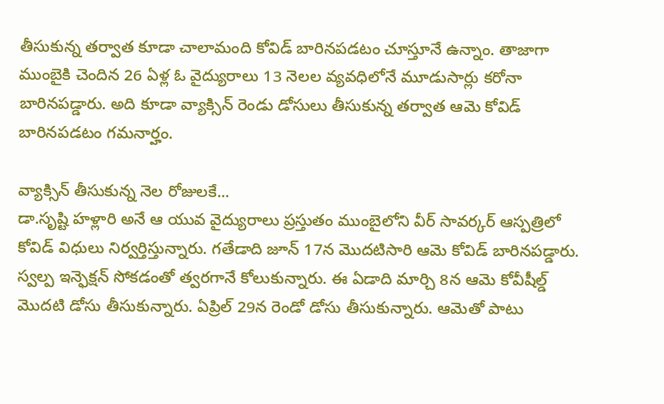తీసుకున్న తర్వాత కూడా చాలామంది కోవిడ్ బారినపడటం చూస్తూనే ఉన్నాం. తాజాగా ముంబైకి చెందిన 26 ఏళ్ల ఓ వైద్యురాలు 13 నెలల వ్యవధిలోనే మూడుసార్లు కరోనా బారినపడ్డారు. అది కూడా వ్యాక్సిన్ రెండు డోసులు తీసుకున్న తర్వాత ఆమె కోవిడ్ బారినపడటం గమనార్హం.

వ్యాక్సిన్ తీసుకున్న నెల రోజులకే...
డా.సృష్టి హళ్లారి అనే ఆ యువ వైద్యురాలు ప్రస్తుతం ముంబైలోని వీర్ సావర్కర్ ఆస్పత్రిలో కోవిడ్ విధులు నిర్వర్తిస్తున్నారు. గతేడాది జూన్ 17న మొదటిసారి ఆమె కోవిడ్ బారినపడ్డారు. స్వల్ప ఇన్ఫెక్షన్ సోకడంతో త్వరగానే కోలుకున్నారు. ఈ ఏడాది మార్చి 8న ఆమె కోవీషీల్డ్ మొదటి డోసు తీసుకున్నారు. ఏప్రిల్ 29న రెండో డోసు తీసుకున్నారు. ఆమెతో పాటు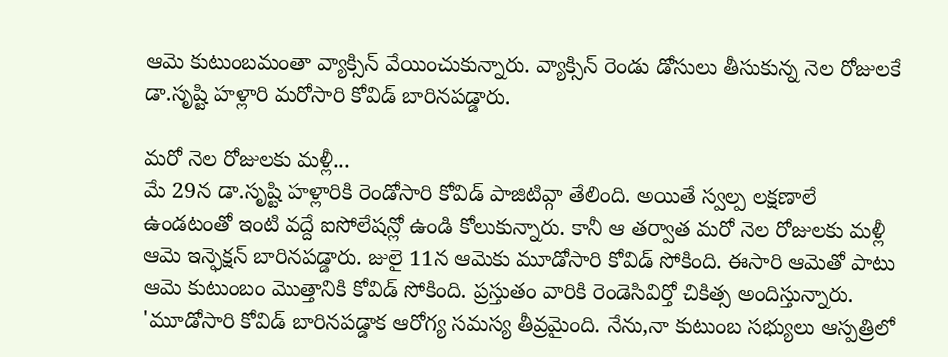ఆమె కుటుంబమంతా వ్యాక్సిన్ వేయించుకున్నారు. వ్యాక్సిన్ రెండు డోసులు తీసుకున్న నెల రోజులకే డా.సృష్టి హళ్లారి మరోసారి కోవిడ్ బారినపడ్డారు.

మరో నెల రోజులకు మళ్లీ...
మే 29న డా.సృష్టి హళ్లారికి రెండోసారి కోవిడ్ పాజిటివ్గా తేలింది. అయితే స్వల్ప లక్షణాలే ఉండటంతో ఇంటి వద్దే ఐసోలేషన్లో ఉండి కోలుకున్నారు. కానీ ఆ తర్వాత మరో నెల రోజులకు మళ్లీ ఆమె ఇన్ఫెక్షన్ బారినపడ్డారు. జులై 11న ఆమెకు మూడోసారి కోవిడ్ సోకింది. ఈసారి ఆమెతో పాటు ఆమె కుటుంబం మొత్తానికి కోవిడ్ సోకింది. ప్రస్తుతం వారికి రెండెసివిర్తో చికిత్స అందిస్తున్నారు. 'మూడోసారి కోవిడ్ బారినపడ్డాక ఆరోగ్య సమస్య తీవ్రమైంది. నేను,నా కుటుంబ సభ్యులు ఆస్పత్రిలో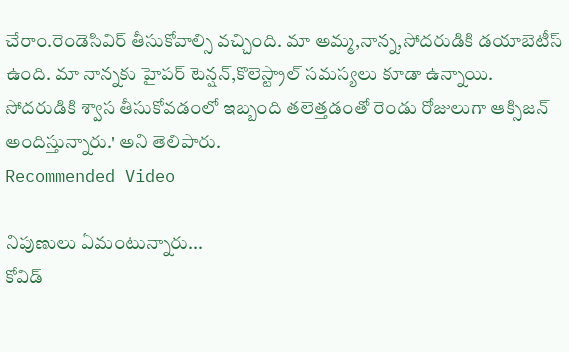చేరాం.రెండెసివిర్ తీసుకోవాల్సి వచ్చింది. మా అమ్మ,నాన్న,సోదరుడికి డయాబెటీస్ ఉంది. మా నాన్నకు హైపర్ టెన్షన్,కొలెస్ట్రాల్ సమస్యలు కూడా ఉన్నాయి. సోదరుడికి శ్వాస తీసుకోవడంలో ఇబ్బంది తలెత్తడంతో రెండు రోజులుగా ఆక్సిజన్ అందిస్తున్నారు.' అని తెలిపారు.
Recommended Video

నిపుణులు ఏమంటున్నారు...
కోవిడ్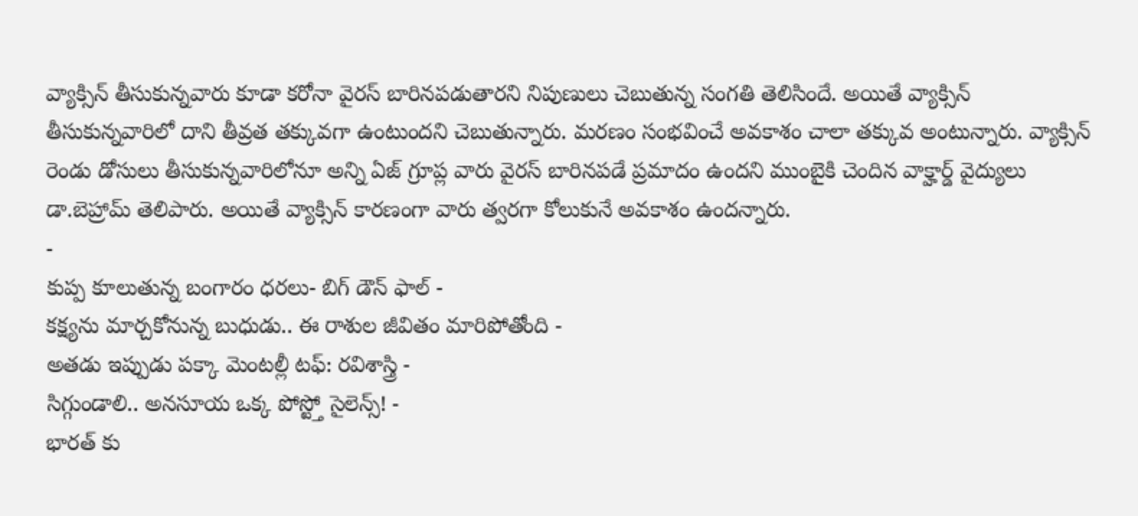వ్యాక్సిన్ తీసుకున్నవారు కూడా కరోనా వైరస్ బారినపడుతారని నిపుణులు చెబుతున్న సంగతి తెలిసిందే. అయితే వ్యాక్సిన్ తీసుకున్నవారిలో దాని తీవ్రత తక్కువగా ఉంటుందని చెబుతున్నారు. మరణం సంభవించే అవకాశం చాలా తక్కువ అంటున్నారు. వ్యాక్సిన్ రెండు డోసులు తీసుకున్నవారిలోనూ అన్ని ఏజ్ గ్రూప్ల వారు వైరస్ బారినపడే ప్రమాదం ఉందని ముంబైకి చెందిన వాక్హార్డ్ వైద్యులు డా.బెహ్రామ్ తెలిపారు. అయితే వ్యాక్సిన్ కారణంగా వారు త్వరగా కోలుకునే అవకాశం ఉందన్నారు.
-
కుప్ప కూలుతున్న బంగారం ధరలు- బిగ్ డౌన్ ఫాల్ -
కక్ష్యను మార్చకోనున్న బుధుడు.. ఈ రాశుల జీవితం మారిపోతోంది -
అతడు ఇప్పుడు పక్కా మెంటల్లీ టఫ్: రవిశాస్త్రి -
సిగ్గుండాలి.. అనసూయ ఒక్క పోస్ట్తో సైలెన్స్! -
భారత్ కు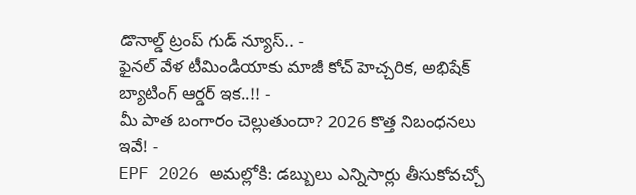డొనాల్డ్ ట్రంప్ గుడ్ న్యూస్.. -
ఫైనల్ వేళ టీమిండియాకు మాజీ కోచ్ హెచ్చరిక, అభిషేక్ బ్యాటింగ్ ఆర్డర్ ఇక..!! -
మీ పాత బంగారం చెల్లుతుందా? 2026 కొత్త నిబంధనలు ఇవే! -
EPF 2026 అమల్లోకి: డబ్బులు ఎన్నిసార్లు తీసుకోవచ్చో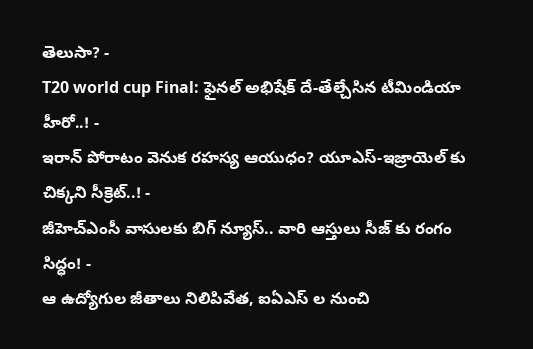తెలుసా? -
T20 world cup Final: ఫైనల్ అభిషేక్ దే-తేల్చేసిన టీమిండియా హీరో..! -
ఇరాన్ పోరాటం వెనుక రహస్య ఆయుధం? యూఎస్-ఇజ్రాయెల్ కు చిక్కని సీక్రెట్..! -
జీహెచ్ఎంసీ వాసులకు బిగ్ న్యూస్.. వారి ఆస్తులు సీజ్ కు రంగం సిద్ధం! -
ఆ ఉద్యోగుల జీతాలు నిలిపివేత, ఐఏఎస్ ల నుంచి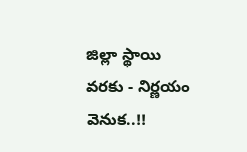జిల్లా స్థాయి వరకు - నిర్ణయం వెనుక..!!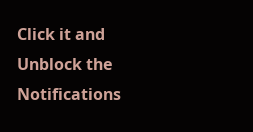Click it and Unblock the Notifications